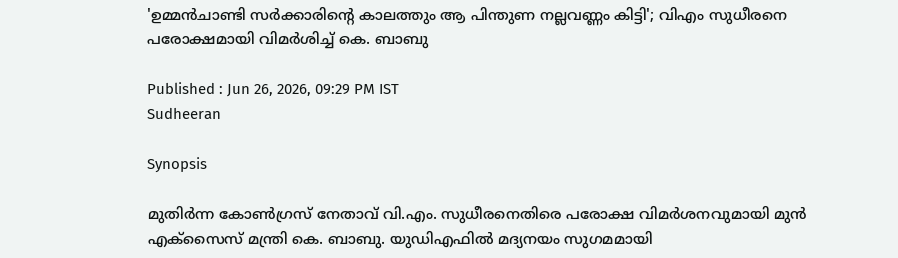'ഉമ്മൻചാണ്ടി സർക്കാരിന്‍റെ കാലത്തും ആ പിന്തുണ നല്ലവണ്ണം കിട്ടി'; വിഎം സുധീരനെ പരോക്ഷമായി വിമർശിച്ച് കെ. ബാബു

Published : Jun 26, 2026, 09:29 PM IST
Sudheeran

Synopsis

മുതിർന്ന കോൺഗ്രസ് നേതാവ് വി.എം. സുധീരനെതിരെ പരോക്ഷ വിമർശനവുമായി മുൻ എക്സൈസ് മന്ത്രി കെ. ബാബു. യുഡിഎഫിൽ മദ്യനയം സുഗമമായി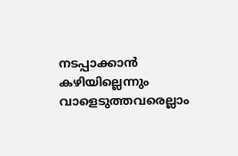നടപ്പാക്കാൻ കഴിയില്ലെന്നും വാളെടുത്തവരെല്ലാം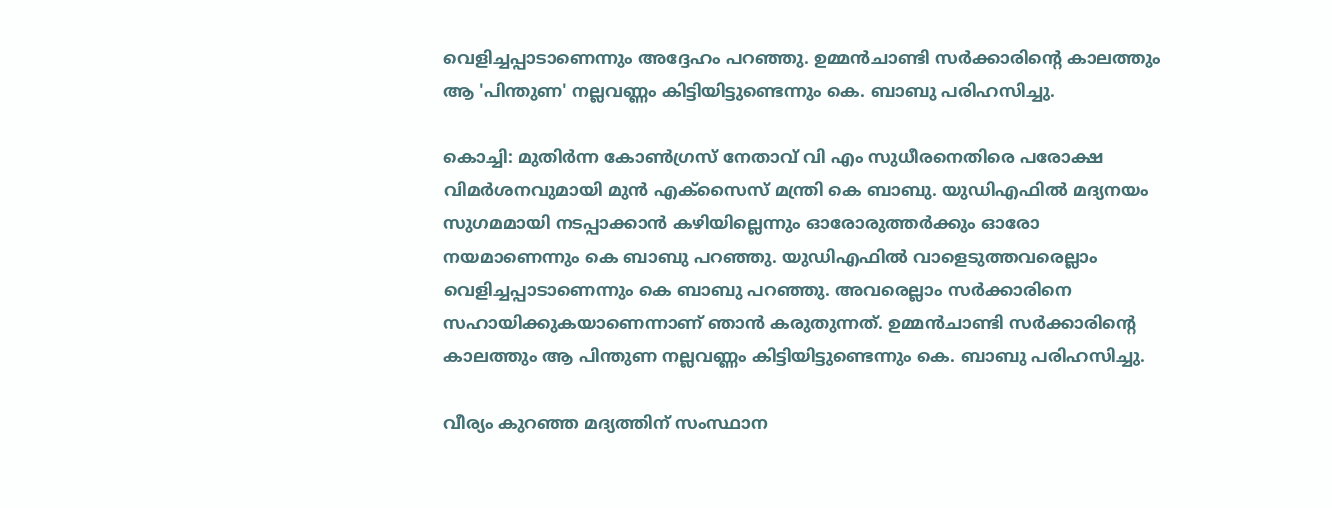വെളിച്ചപ്പാടാണെന്നും അദ്ദേഹം പറഞ്ഞു. ഉമ്മൻചാണ്ടി സർക്കാരിന്റെ കാലത്തും ആ 'പിന്തുണ' നല്ലവണ്ണം കിട്ടിയിട്ടുണ്ടെന്നും കെ. ബാബു പരിഹസിച്ചു.

കൊച്ചി: മുതിർന്ന കോൺഗ്രസ് നേതാവ് വി എം സുധീരനെതിരെ പരോക്ഷ വിമർശനവുമായി മുൻ എക്സൈസ് മന്ത്രി കെ ബാബു. യുഡിഎഫിൽ മദ്യനയം സുഗമമായി നടപ്പാക്കാൻ കഴിയില്ലെന്നും ഓരോരുത്തർക്കും ഓരോ നയമാണെന്നും കെ ബാബു പറഞ്ഞു. യുഡിഎഫിൽ വാളെടുത്തവരെല്ലാം വെളിച്ചപ്പാടാണെന്നും കെ ബാബു പറ‍‍‍ഞ്ഞു. അവരെല്ലാം സർക്കാരിനെ സഹായിക്കുകയാണെന്നാണ് ഞാൻ കരുതുന്നത്. ഉമ്മൻചാണ്ടി സർക്കാരിന്‍റെ കാലത്തും ആ പിന്തുണ നല്ലവണ്ണം കിട്ടിയിട്ടുണ്ടെന്നും കെ. ബാബു പരിഹസിച്ചു.

വീര്യം കുറഞ്ഞ മദ്യത്തിന് സംസ്ഥാന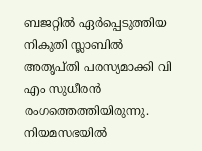ബജറ്റില്‍ ഏര്‍പ്പെടുത്തിയ നികുതി സ്ലാബില്‍ അതൃപ്തി പരസ്യമാക്കി വി എം സുധീരന്‍ രംഗത്തെത്തിയിരുന്നു. നിയമസഭയിൽ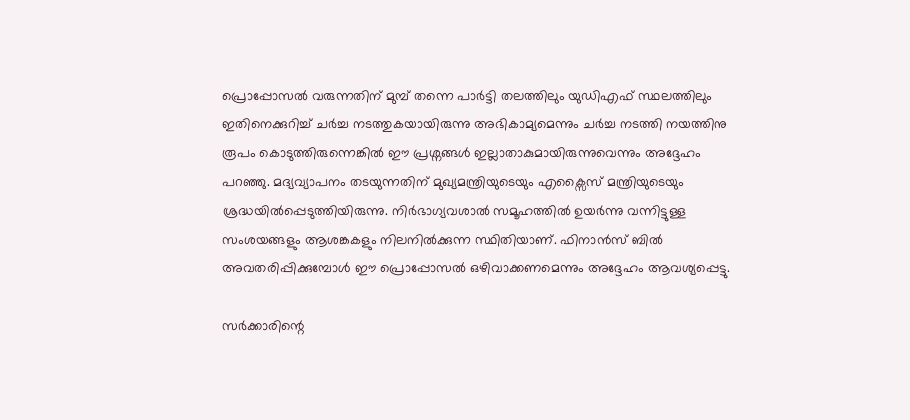പ്രൊപ്പോസൽ വരുന്നതിന് മുമ്പ് തന്നെ പാർട്ടി തലത്തിലും യുഡിഎഫ് സ്ഥലത്തിലും ഇതിനെക്കുറിച്ച് ചർച്ച നടത്തുകയായിരുന്നു അഭികാമ്യമെന്നും ചർച്ച നടത്തി നയത്തിനു രൂപം കൊടുത്തിരുന്നെങ്കിൽ ഈ പ്രശ്നങ്ങൾ ഇല്ലാതാകുമായിരുന്നുവെന്നും അദ്ദേഹം പറഞ്ഞു. മദ്യവ്യാപനം തടയുന്നതിന് മുഖ്യമന്ത്രിയുടെയും എക്സൈസ് മന്ത്രിയുടെയും ശ്രദ്ധയിൽപ്പെടുത്തിയിരുന്നു. നിർഭാഗ്യവശാൽ സമൂഹത്തിൽ ഉയർന്നു വന്നിട്ടുള്ള സംശയങ്ങളും ആശങ്കകളും നിലനിൽക്കുന്ന സ്ഥിതിയാണ്. ഫിനാൻസ് ബിൽ അവതരിപ്പിക്കുമ്പോൾ ഈ പ്രൊപ്പോസൽ ഒഴിവാക്കണമെന്നും അദ്ദേഹം ആവശ്യപ്പെട്ടു.

സർക്കാരിന്റെ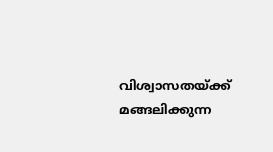വിശ്വാസതയ്ക്ക് മങ്ങലിക്കുന്ന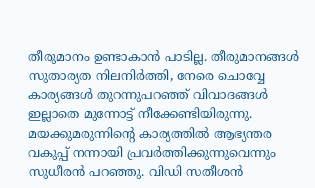തീരുമാനം ഉണ്ടാകാൻ പാടില്ല. തീരുമാനങ്ങൾ സുതാര്യത നിലനിർത്തി, നേരെ ചൊവ്വേ കാര്യങ്ങൾ തുറന്നുപറഞ്ഞ് വിവാദങ്ങൾ ഇല്ലാതെ മുന്നോട്ട് നീക്കേണ്ടിയിരുന്നു. മയക്കുമരുന്നിന്റെ കാര്യത്തിൽ ആഭ്യന്തര വകുപ്പ് നന്നായി പ്രവർത്തിക്കുന്നുവെന്നും സുധീരന്‍ പറഞ്ഞു. വിഡി സതീശൻ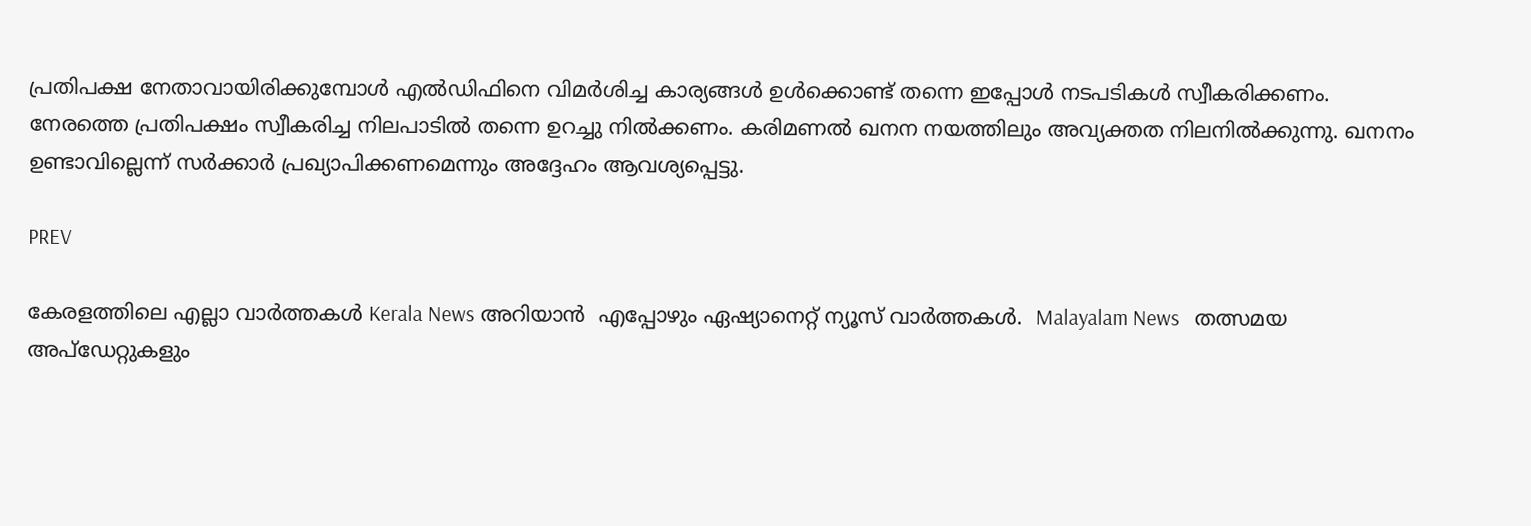പ്രതിപക്ഷ നേതാവായിരിക്കുമ്പോൾ എൽഡിഫിനെ വിമർശിച്ച കാര്യങ്ങൾ ഉൾക്കൊണ്ട് തന്നെ ഇപ്പോൾ നടപടികൾ സ്വീകരിക്കണം. നേരത്തെ പ്രതിപക്ഷം സ്വീകരിച്ച നിലപാടിൽ തന്നെ ഉറച്ചു നിൽക്കണം. കരിമണൽ ഖനന നയത്തിലും അവ്യക്തത നിലനിൽക്കുന്നു. ഖനനം ഉണ്ടാവില്ലെന്ന് സർക്കാർ പ്രഖ്യാപിക്കണമെന്നും അദ്ദേഹം ആവശ്യപ്പെട്ടു.

PREV

കേരളത്തിലെ എല്ലാ വാർത്തകൾ Kerala News അറിയാൻ  എപ്പോഴും ഏഷ്യാനെറ്റ് ന്യൂസ് വാർത്തകൾ.  Malayalam News   തത്സമയ അപ്‌ഡേറ്റുകളും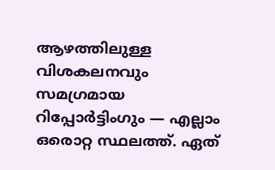ആഴത്തിലുള്ള വിശകലനവും സമഗ്രമായ റിപ്പോർട്ടിംഗും — എല്ലാം ഒരൊറ്റ സ്ഥലത്ത്. ഏത്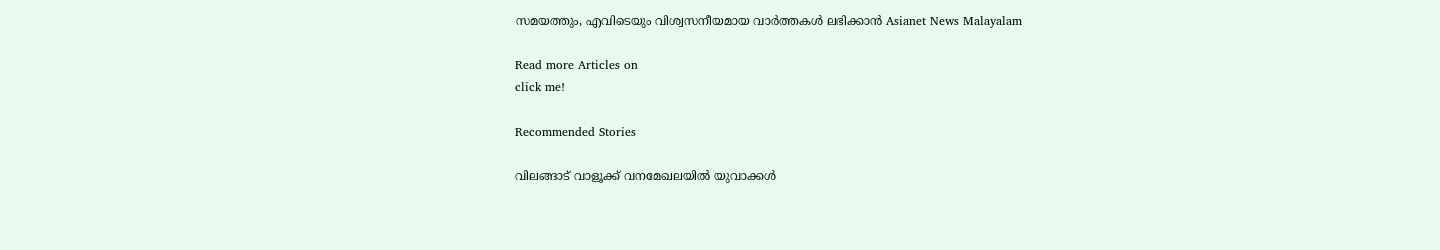സമയത്തും, എവിടെയും വിശ്വസനീയമായ വാർത്തകൾ ലഭിക്കാൻ Asianet News Malayalam

Read more Articles on
click me!

Recommended Stories

വിലങ്ങാട് വാളൂക്ക് വനമേഖലയിൽ യുവാക്കൾ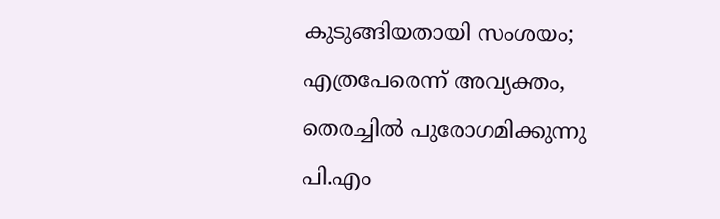കുടുങ്ങിയതായി സംശയം; എത്രപേരെന്ന് അവ്യക്തം, തെരച്ചിൽ പുരോഗമിക്കുന്നു
പി.എം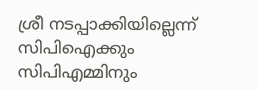ശ്രീ നടപ്പാക്കിയില്ലെന്ന് സിപിഐക്കും സിപിഎമ്മിനും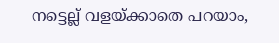നട്ടെല്ല് വളയ്ക്കാതെ പറയാം,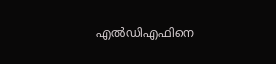എൽഡിഎഫിനെ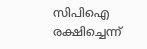സിപിഐ രക്ഷിച്ചെന്ന്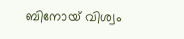ബിനോയ് വിശ്വം